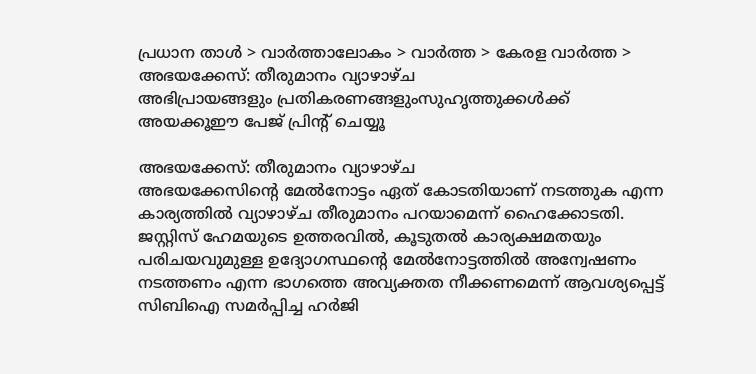പ്രധാന താള്‍ > വാര്‍ത്താലോകം > വാര്‍ത്ത > കേരള വാര്‍ത്ത > അഭയക്കേസ്: തീരുമാനം വ്യാഴാഴ്ച
അഭിപ്രായങ്ങളും പ്രതികരണങ്ങളുംസുഹൃത്തുക്കള്‍ക്ക് അയക്കൂഈ പേജ് പ്രിന്‍റ് ചെയ്യൂ

അഭയക്കേസ്: തീരുമാനം വ്യാഴാഴ്ച
അഭയക്കേസിന്‍റെ മേല്‍‌നോട്ടം ഏത് കോടതിയാണ് നടത്തുക എന്ന കാര്യത്തില്‍ വ്യാഴാഴ്ച തീരുമാനം പറയാമെന്ന് ഹൈക്കോടതി. ജസ്റ്റിസ്‌ ഹേമയുടെ ഉത്തരവില്‍, കൂടുതല്‍ കാര്യക്ഷമതയും പരിചയവുമുള്ള ഉദ്യോഗസ്ഥന്‍റെ മേല്‍നോട്ടത്തില്‍ അന്വേഷണം നടത്തണം എന്ന ഭാഗത്തെ അവ്യക്തത നീക്കണമെന്ന്‌ ആവശ്യപ്പെട്ട്‌ സിബിഐ സമര്‍പ്പിച്ച ഹര്‍ജി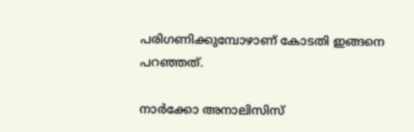പരിഗണിക്കുമ്പോഴാണ്‌ കോടതി ഇങ്ങനെ പറഞ്ഞത്.

നാര്‍ക്കോ അനാലിസിസ്‌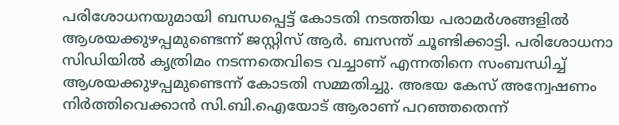പരിശോധനയുമായി ബന്ധപ്പെട്ട്‌ കോടതി നടത്തിയ പരാമര്‍ശങ്ങളില്‍ ആശയക്കുഴപ്പമുണ്ടെന്ന് ജസ്റ്റിസ് ആര്‍. ബസന്ത് ചൂണ്ടിക്കാട്ടി. പരിശോധനാ സിഡിയില്‍ കൃത്രിമം നടന്നതെവിടെ വച്ചാണ് എന്നതിനെ സംബന്ധിച്ച്‌ ആശയക്കുഴപ്പമുണ്ടെന്ന് കോടതി സമ്മതിച്ചു. അഭയ കേസ്‌ അന്വേഷണം നിര്‍ത്തിവെക്കാന്‍ സി.ബി.ഐയോട്‌ ആരാണ്‌ പറഞ്ഞതെന്ന്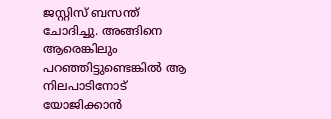ജസ്റ്റിസ് ബസന്ത് ചോദിച്ചു. അങ്ങിനെ ആരെങ്കിലും പറഞ്ഞിട്ടുണ്ടെങ്കില്‍ ആ നിലപാടിനോട്‌ യോജിക്കാന്‍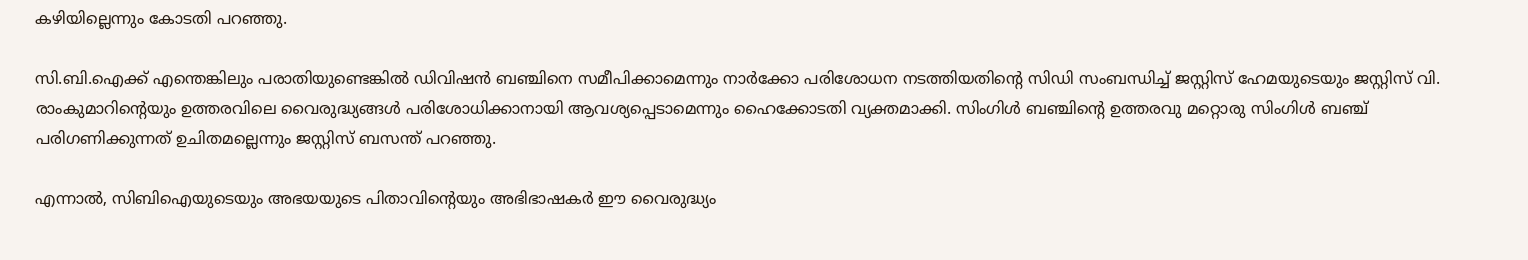കഴിയില്ലെന്നും കോടതി പറഞ്ഞു.

സി.ബി.ഐക്ക് എന്തെങ്കിലും പരാതിയുണ്ടെങ്കില്‍ ഡിവിഷന്‍ ബഞ്ചിനെ സമീപിക്കാമെന്നും നാര്‍ക്കോ പരിശോധന നടത്തിയതിന്‍റെ സിഡി സംബന്ധിച്ച്‌ ജസ്റ്റിസ് ഹേമയുടെയും ജസ്റ്റിസ് വി. രാംകുമാറിന്‍റെയും ഉത്തരവിലെ വൈരുദ്ധ്യങ്ങള്‍ പരിശോധിക്കാനായി ആവശ്യപ്പെടാമെന്നും ഹൈക്കോടതി വ്യക്തമാക്കി. സിംഗിള്‍ ബഞ്ചിന്‍റെ ഉത്തരവു മറ്റൊരു സിംഗിള്‍ ബഞ്ച്‌ പരിഗണിക്കുന്നത്‌ ഉചിതമല്ലെന്നും ജസ്റ്റിസ്‌ ബസന്ത്‌ പറഞ്ഞു.

എന്നാല്‍, സിബിഐയുടെയും അഭയയുടെ പിതാവിന്‍റെയും അഭിഭാഷകര്‍ ഈ വൈരുദ്ധ്യം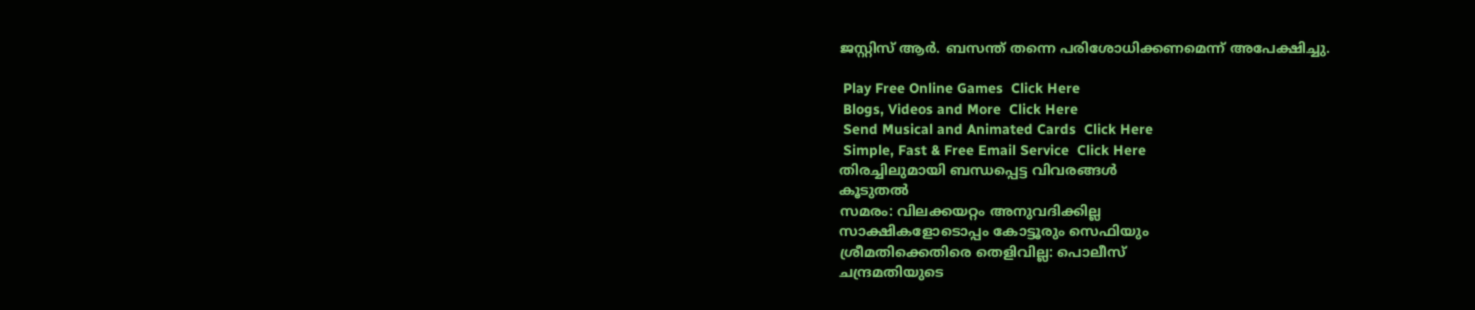ജസ്റ്റിസ്‌ ആര്‍. ബസന്ത്‌ തന്നെ പരിശോധിക്കണമെന്ന്‌ അപേക്ഷിച്ചു.

 Play Free Online Games  Click Here
 Blogs, Videos and More  Click Here
 Send Musical and Animated Cards  Click Here
 Simple, Fast & Free Email Service  Click Here
തിരച്ചിലുമായി ബന്ധപ്പെട്ട വിവരങ്ങള്‍
കൂടുതല്‍
സമരം: വിലക്കയറ്റം അനുവദിക്കില്ല
സാക്ഷികളോടൊപ്പം കോട്ടൂരും സെഫിയും
ശ്രീമതിക്കെതിരെ തെളിവില്ല: പൊലീസ്
ചന്ദ്രമതിയുടെ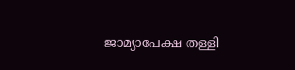ജാമ്യാപേക്ഷ തള്ളി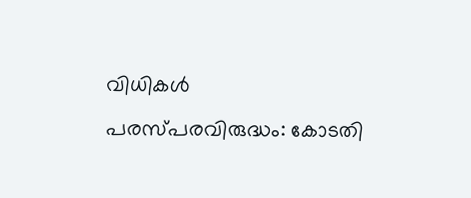വിധികള്‍ പരസ്പരവിരുദ്ധം: കോടതി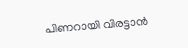പിണറായി വിരട്ടാന്‍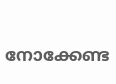നോക്കേണ്ട